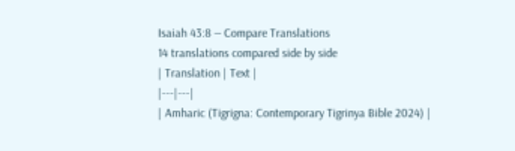Isaiah 43:8 — Compare Translations
14 translations compared side by side
| Translation | Text |
|---|---|
| Amharic (Tigrigna: Contemporary Tigrinya Bible 2024) |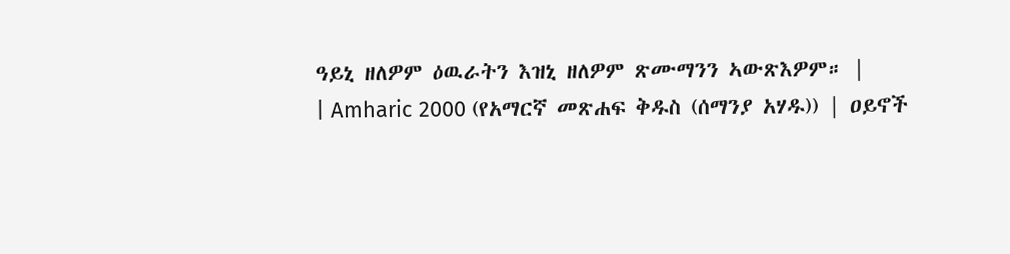ዓይኒ ዘለዎም ዕዉራትን እዝኒ ዘለዎም ጽሙማንን ኣውጽእዎም። |
| Amharic 2000 (የአማርኛ መጽሐፍ ቅዱስ (ሰማንያ አሃዱ)) | ዐይኖች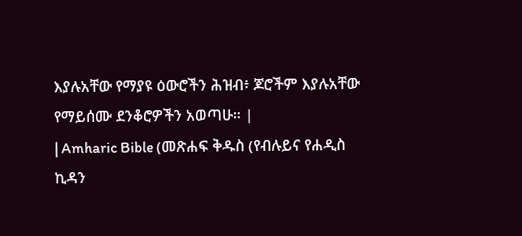እያሉአቸው የማያዩ ዕውሮችን ሕዝብ፥ ጆሮችም እያሉአቸው የማይሰሙ ደንቆሮዎችን አወጣሁ። |
| Amharic Bible (መጽሐፍ ቅዱስ (የብሉይና የሐዲስ ኪዳን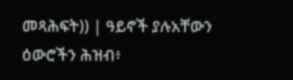መጻሕፍት)) | ዓይኖች ያሉአቸውን ዕውሮችን ሕዝብ፥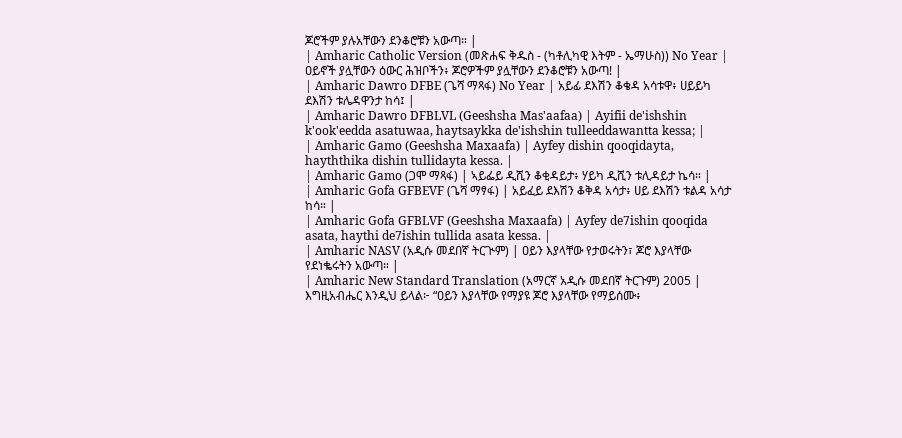ጆሮችም ያሉአቸውን ደንቆሮቹን አውጣ። |
| Amharic Catholic Version (መጽሐፍ ቅዱስ - (ካቶሊካዊ እትም - ኤማሁስ)) No Year | ዐይኖች ያሏቸውን ዕውር ሕዝቦችን፥ ጆሮዎችም ያሏቸውን ደንቆሮቹን አውጣ! |
| Amharic Dawro DFBE (ጌሻ ማጻፋ) No Year | አይፊ ደእሽን ቆቄዳ አሳቱዋ፥ ሀይይካ ደእሽን ቱሌዳዋንታ ከሳ፤ |
| Amharic Dawro DFBLVL (Geeshsha Mas'aafaa) | Ayifii de'ishshin k'ook'eedda asatuwaa, haytsaykka de'ishshin tulleeddawantta kessa; |
| Amharic Gamo (Geeshsha Maxaafa) | Ayfey dishin qooqidayta, hayththika dishin tullidayta kessa. |
| Amharic Gamo (ጋሞ ማጻፋ) | ኣይፌይ ዲሺን ቆቂዳይታ፥ ሃይካ ዲሺን ቱሊዳይታ ኬሳ። |
| Amharic Gofa GFBEVF (ጌሻ ማፃፋ) | አይፈይ ደእሽን ቆቅዳ አሳታ፥ ሀይ ደእሽን ቱልዳ አሳታ ከሳ። |
| Amharic Gofa GFBLVF (Geeshsha Maxaafa) | Ayfey de7ishin qooqida asata, haythi de7ishin tullida asata kessa. |
| Amharic NASV (አዲሱ መደበኛ ትርጒም) | ዐይን እያላቸው የታወሩትን፣ ጆሮ እያላቸው የደነቈሩትን አውጣ። |
| Amharic New Standard Translation (አማርኛ አዲሱ መደበኛ ትርጉም) 2005 | እግዚአብሔር እንዲህ ይላል፦ “ዐይን እያላቸው የማያዩ ጆሮ እያላቸው የማይሰሙ፥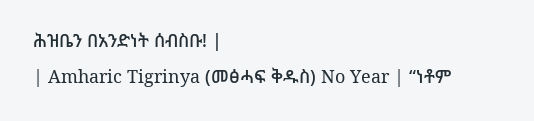ሕዝቤን በአንድነት ሰብስቡ! |
| Amharic Tigrinya (መፅሓፍ ቅዱስ) No Year | “ነቶም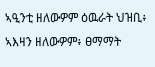ኣዒንቲ ዘለውዎም ዕዉራት ህዝቢ፥ ኣእዛን ዘለውዎም፥ ፀማማት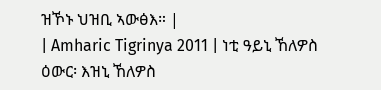ዝኾኑ ህዝቢ ኣውፅእ። |
| Amharic Tigrinya 2011 | ነቲ ዓይኒ ኸለዎስ ዕውር፡ እዝኒ ኸለዎስ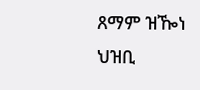ጸማም ዝዀነ ህዝቢ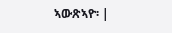ኣውጽኣዮ፡ |